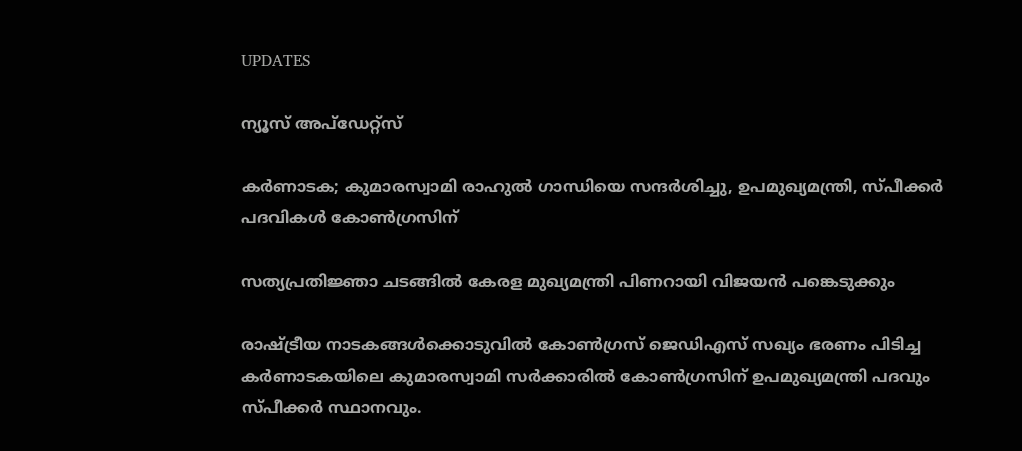UPDATES

ന്യൂസ് അപ്ഡേറ്റ്സ്

കര്‍ണാടക; കുമാരസ്വാമി രാഹുല്‍ ഗാന്ധിയെ സന്ദര്‍ശിച്ചു, ഉപമുഖ്യമന്ത്രി, സ്പീക്കര്‍ പദവികള്‍ കോണ്‍ഗ്രസിന്

സത്യപ്രതിജ്ഞാ ചടങ്ങില്‍ കേരള മുഖ്യമന്ത്രി പിണറായി വിജയന്‍ പങ്കെടുക്കും

രാഷ്ട്രീയ നാടകങ്ങള്‍ക്കൊടുവില്‍ കോണ്‍ഗ്രസ് ജെഡിഎസ് സഖ്യം ഭരണം പിടിച്ച കര്‍ണാടകയിലെ കുമാരസ്വാമി സര്‍ക്കാരില്‍ കോണ്‍ഗ്രസിന് ഉപമുഖ്യമന്ത്രി പദവും സ്പീക്കര്‍ സ്ഥാനവും.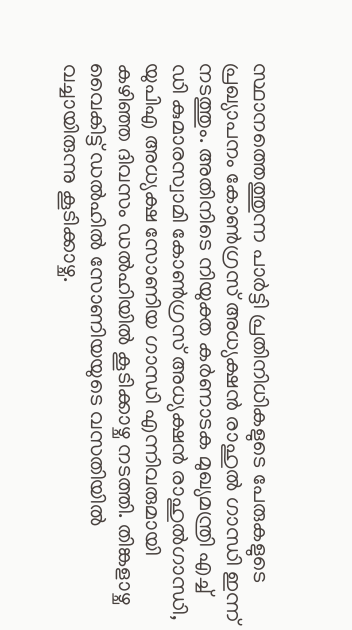സ്ഥാനത്തെത്തുന്ന പാര്‍ട്ടി പ്രതിനിധികളുടെ പേരുകളുടെ പ്രഖ്യാപനം കോണ്‍ഗ്രസ് അധ്യക്ഷന്‍ രാഹുല്‍ ഗാന്ധി ഇന്ന് നടത്തും. അതിനിടെ നിയുക്ത കര്‍ണാടക മുഖ്യമന്ത്രി എച്ച് ഡി കുമാരസ്വാമി കോണ്‍ഗ്രസ് അധ്യക്ഷന്‍ രാഹുല്‍ഗാന്ധി, യുപിഎ അധ്യക്ഷ സോണിയ ഗാന്ധി എന്നിവരുമായി കഴിഞ്ഞ ദിവസം ഡല്‍ഹിയില്‍ കൂടിക്കാഴ്ച നടത്തി. തിങ്കളാഴ്ച വൈകിട്ട് ഡല്‍ഹില്‍ സോണിയയുടെ വസതിയില്‍ വച്ചായിരുന്നു കൂടിക്കാഴ്ച.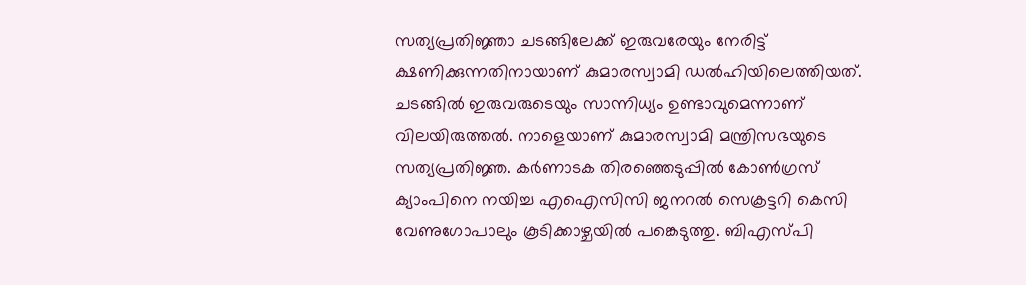സത്യപ്രതിജ്ഞാ ചടങ്ങിലേക്ക് ഇരുവരേയും നേരിട്ട് ക്ഷണിക്കുന്നതിനായാണ് കുമാരസ്വാമി ഡല്‍ഹിയിലെത്തിയത്. ചടങ്ങില്‍ ഇരുവരുടെയും സാന്നിധ്യം ഉണ്ടാവുമെന്നാണ് വിലയിരുത്തല്‍. നാളെയാണ് കുമാരസ്വാമി മന്ത്രിസഭയുടെ സത്യപ്രതിജ്ഞ. കര്‍ണാടക തിരഞ്ഞെടുപ്പില്‍ കോണ്‍ഗ്രസ് ക്യാംപിനെ നയിച്ച എഐസിസി ജനറല്‍ സെക്രട്ടറി കെസി വേണുഗോപാലും കൂടിക്കാഴ്ചയില്‍ പങ്കെടുത്തു. ബിഎസ്പി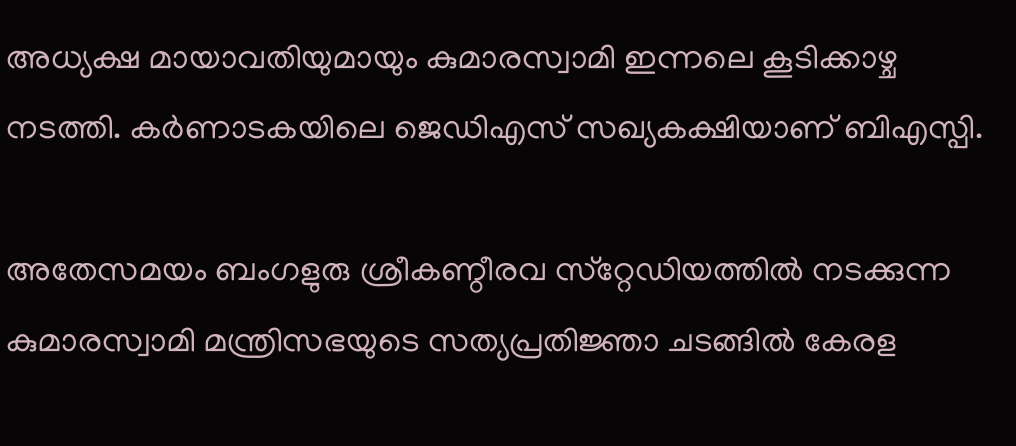അധ്യക്ഷ മായാവതിയുമായും കുമാരസ്വാമി ഇന്നലെ കൂടിക്കാഴ്ച നടത്തി. കര്‍ണാടകയിലെ ജെഡിഎസ് സഖ്യകക്ഷിയാണ് ബിഎസ്പി.

അതേസമയം ബംഗളുരു ശ്രീകണ്ഠീരവ സ്‌റ്റേഡിയത്തില്‍ നടക്കുന്ന കുമാരസ്വാമി മന്ത്രിസഭയുടെ സത്യപ്രതിജ്ഞാ ചടങ്ങില്‍ കേരള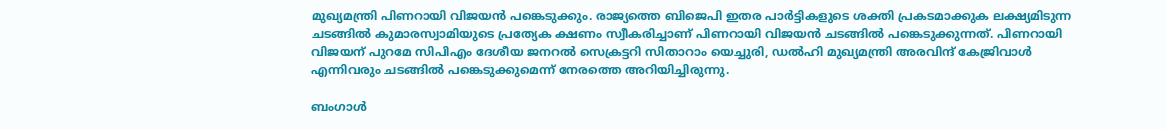മുഖ്യമന്ത്രി പിണറായി വിജയന്‍ പങ്കെടുക്കും. രാജ്യത്തെ ബിജെപി ഇതര പാര്‍ട്ടികളുടെ ശക്തി പ്രകടമാക്കുക ലക്ഷ്യമിടുന്ന ചടങ്ങില്‍ കുമാരസ്വാമിയുടെ പ്രത്യേക ക്ഷണം സ്വീകരിച്ചാണ് പിണറായി വിജയന്‍ ചടങ്ങില്‍ പങ്കെടുക്കുന്നത്. പിണറായി വിജയന് പുറമേ സിപിഎം ദേശീയ ജനറല്‍ സെക്രട്ടറി സിതാറാം യെച്ചുരി, ഡല്‍ഹി മുഖ്യമന്ത്രി അരവിന്ദ് കേജ്രിവാള്‍ എന്നിവരും ചടങ്ങില്‍ പങ്കെടുക്കുമെന്ന് നേരത്തെ അറിയിച്ചിരുന്നു.

ബംഗാള്‍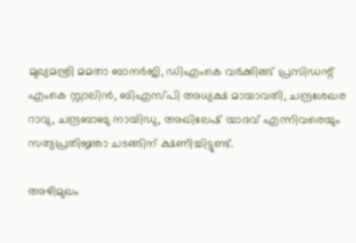മുഖ്യമന്ത്രി മമതാ ബാനര്‍ജി, ഡിഎംകെ വര്‍ക്കിങ്ങ് പ്രസിഡന്റ് എംകെ സ്റ്റാലിന്‍, ബിഎസ്പി അധ്യക്ഷ മായാവതി, ചന്ദ്രശേഖര റാവു, ചന്ദ്രബാബു നായിഡു, അഖിലേഷ് യാദവ് എന്നിവരെയും സത്യപ്രതിജ്ഞാ ചടങ്ങിന് ക്ഷണിച്ചിട്ടുണ്ട്.

അഴിമുഖം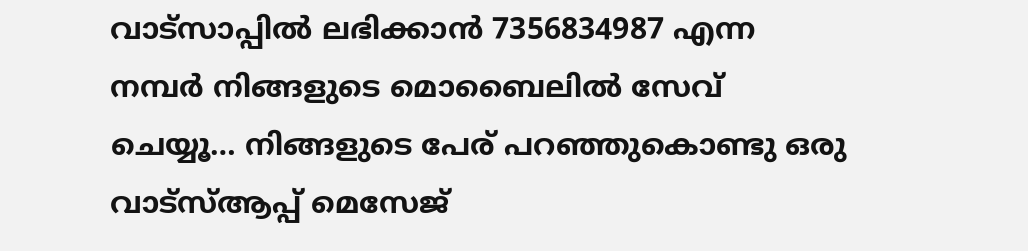വാട്‌സാപ്പില്‍ ലഭിക്കാന്‍ 7356834987 എന്ന നമ്പര്‍ നിങ്ങളുടെ മൊബൈലില്‍ സേവ് ചെയ്യൂ… നിങ്ങളുടെ പേര് പറഞ്ഞുകൊണ്ടു ഒരു വാട്‌സ്ആപ്പ് മെസേജ്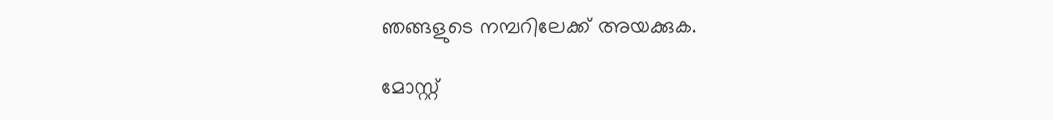ഞങ്ങളുടെ നമ്പറിലേക്ക് അയക്കുക.

മോസ്റ്റ്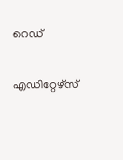റെഡ്


എഡിറ്റേഴ്സ്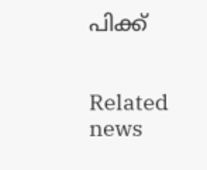പിക്ക്


Related news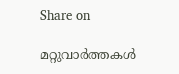Share on

മറ്റുവാര്‍ത്തകള്‍